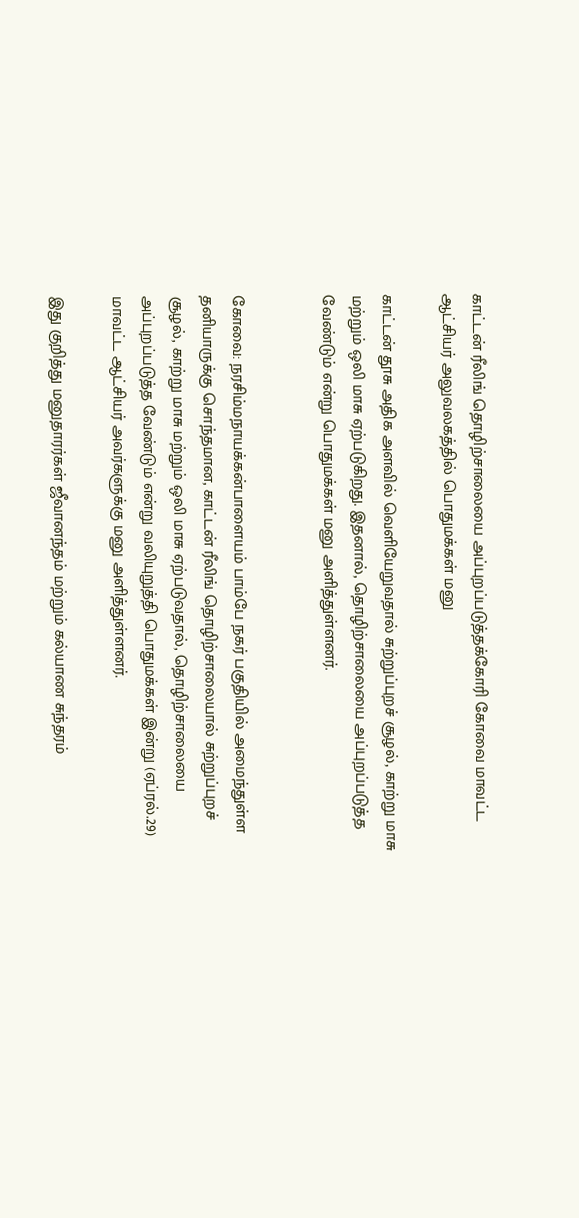காட்டன் ரீலிங் தொழிற்சாலையை அப்புறப்படுத்தக்கோரி கோவை மாவட்ட ஆட்சியர் அலுவலகத்தில் பொதுமக்கள் மனு

காட்டன் தூசு அதிக அளவில் வெளியேறுவதால் சுற்றுப்புறச் சூழல், காற்று மாசு மற்றும் ஒலி மாசு ஏற்படுகிறது. இதனால், தொழிற்சாலையை அப்புறப்படுத்த வேண்டும் என்று பொதுமக்கள் மனு அளித்துள்ளனர்.


கோவை: நரசிம்மநாயக்கன்பாளையம் பாம்பே நகர் பகுதியில் அமைந்துள்ள தனியாருக்கு சொந்தமான, காட்டன் ரீலிங் தொழிற்சாலையால் சுற்றுப்புறச் சூழல், காற்று மாசு மற்றும் ஒலி மாசு ஏற்படுவதால், தொழிற்சாலையை அப்புறப்படுத்த வேண்டும் என்று வலியுறுத்தி பொதுமக்கள் இன்று (ஏப்ரல்.29) மாவட்ட ஆட்சியர் அவர்களுக்கு மனு அளித்துள்ளனர்.

இது குறித்து மனுதாரர்கள் ஜீவானந்தம் மற்றும் கல்யாண சுந்தரம்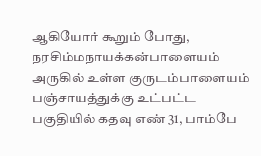ஆகியோர் கூறும் போது, நரசிம்மநாயக்கன்பாளையம் அருகில் உள்ள குருடம்பாளையம் பஞ்சாயத்துக்கு உட்பட்ட பகுதியில் கதவு எண் 31, பாம்பே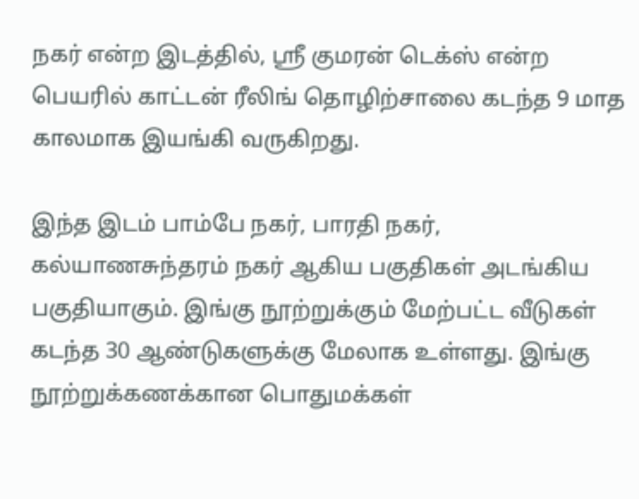நகர் என்ற இடத்தில், ஸ்ரீ குமரன் டெக்ஸ் என்ற பெயரில் காட்டன் ரீலிங் தொழிற்சாலை கடந்த 9 மாத காலமாக இயங்கி வருகிறது.

இந்த இடம் பாம்பே நகர், பாரதி நகர், கல்யாணசுந்தரம் நகர் ஆகிய பகுதிகள் அடங்கிய பகுதியாகும். இங்கு நூற்றுக்கும் மேற்பட்ட வீடுகள் கடந்த 30 ஆண்டுகளுக்கு மேலாக உள்ளது. இங்கு நூற்றுக்கணக்கான பொதுமக்கள்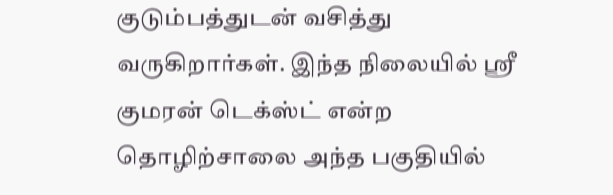குடும்பத்துடன் வசித்து வருகிறார்கள். இந்த நிலையில் ஸ்ரீ குமரன் டெக்ஸ்ட் என்ற தொழிற்சாலை அந்த பகுதியில்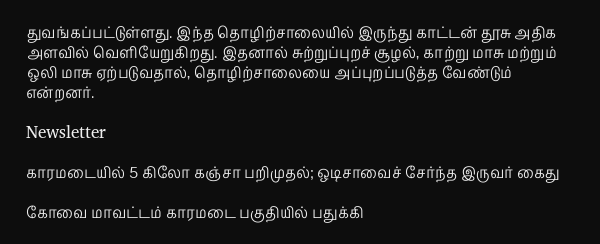துவங்கப்பட்டுள்ளது. இந்த தொழிற்சாலையில் இருந்து காட்டன் தூசு அதிக அளவில் வெளியேறுகிறது. இதனால் சுற்றுப்புறச் சூழல், காற்று மாசு மற்றும் ஒலி மாசு ஏற்படுவதால், தொழிற்சாலையை அப்புறப்படுத்த வேண்டும் என்றனர்.

Newsletter

காரமடையில் 5 கிலோ கஞ்சா பறிமுதல்; ஒடிசாவைச் சேர்ந்த இருவர் கைது

கோவை மாவட்டம் காரமடை பகுதியில் பதுக்கி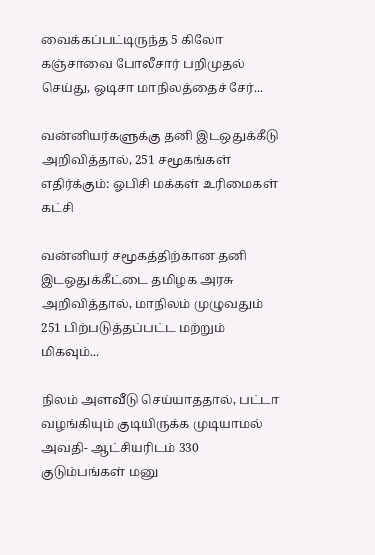வைக்கப்பட்டிருந்த 5 கிலோ கஞ்சாவை போலீசார் பறிமுதல் செய்து, ஒடிசா மாநிலத்தைச் சேர்...

வன்னியர்களுக்கு தனி இடஒதுக்கீடு அறிவித்தால், 251 சமூகங்கள் எதிர்க்கும்: ஓபிசி மக்கள் உரிமைகள் கட்சி

வன்னியர் சமூகத்திற்கான தனி இடஒதுக்கீட்டை தமிழக அரசு அறிவித்தால், மாநிலம் முழுவதும் 251 பிற்படுத்தப்பட்ட மற்றும் மிகவும்...

நிலம் அளவீடு செய்யாததால், பட்டா வழங்கியும் குடியிருக்க முடியாமல் அவதி- ஆட்சியரிடம் 330 குடும்பங்கள் மனு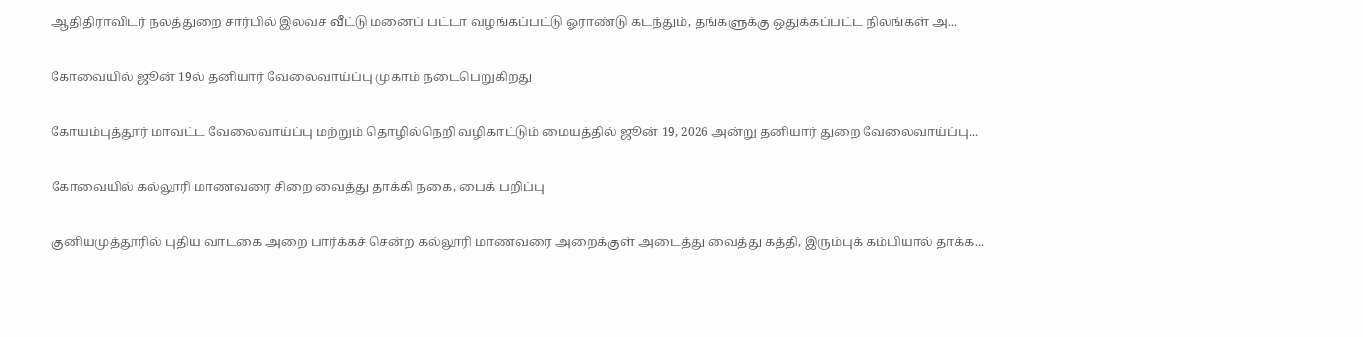ஆதிதிராவிடர் நலத்துறை சார்பில் இலவச வீட்டு மனைப் பட்டா வழங்கப்பட்டு ஓராண்டு கடந்தும், தங்களுக்கு ஒதுக்கப்பட்ட நிலங்கள் அ...

கோவையில் ஜூன் 19ல் தனியார் வேலைவாய்ப்பு முகாம் நடைபெறுகிறது

கோயம்புத்தூர் மாவட்ட வேலைவாய்ப்பு மற்றும் தொழில்நெறி வழிகாட்டும் மையத்தில் ஜூன் 19, 2026 அன்று தனியார் துறை வேலைவாய்ப்பு...

கோவையில் கல்லூரி மாணவரை சிறை வைத்து தாக்கி நகை, பைக் பறிப்பு

குனியமுத்தூரில் புதிய வாடகை அறை பார்க்கச் சென்ற கல்லூரி மாணவரை அறைக்குள் அடைத்து வைத்து கத்தி, இரும்புக் கம்பியால் தாக்க...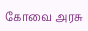கோவை அரசு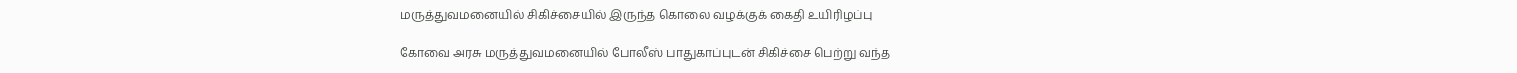மருத்துவமனையில் சிகிச்சையில் இருந்த கொலை வழக்குக் கைதி உயிரிழப்பு

கோவை அரசு மருத்துவமனையில் போலீஸ் பாதுகாப்புடன் சிகிச்சை பெற்று வந்த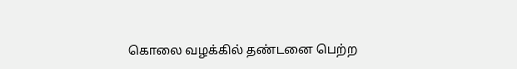கொலை வழக்கில் தண்டனை பெற்ற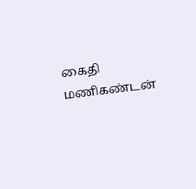கைதி மணிகண்டன்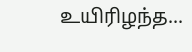உயிரிழந்த...